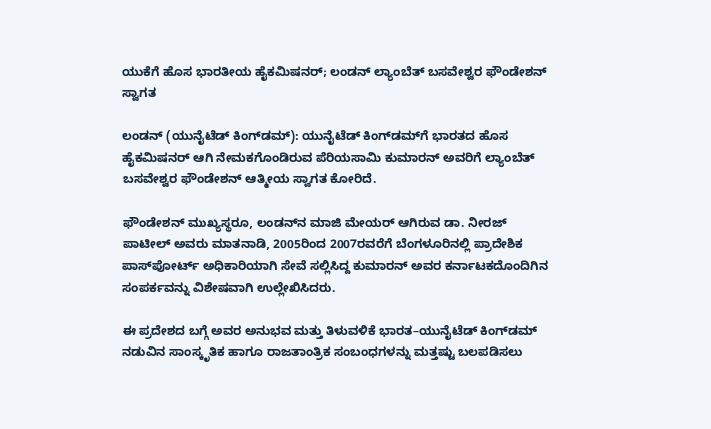ಯುಕೆಗೆ ಹೊಸ ಭಾರತೀಯ ಹೈಕಮಿಷನರ್; ಲಂಡನ್ ಲ್ಯಾಂಬೆತ್ ಬಸವೇಶ್ವರ ಫೌಂಡೇಶನ್ ಸ್ವಾಗತ

ಲಂಡನ್ (ಯುನೈಟೆಡ್ ಕಿಂಗ್‌ಡಮ್): ಯುನೈಟೆಡ್ ಕಿಂಗ್‌ಡಮ್‌ಗೆ ಭಾರತದ ಹೊಸ ಹೈಕಮಿಷನರ್ ಆಗಿ ನೇಮಕಗೊಂಡಿರುವ ಪೆರಿಯಸಾಮಿ ಕುಮಾರನ್ ಅವರಿಗೆ ಲ್ಯಾಂಬೆತ್ ಬಸವೇಶ್ವರ ಫೌಂಡೇಶನ್ ಆತ್ಮೀಯ ಸ್ವಾಗತ ಕೋರಿದೆ.

ಫೌಂಡೇಶನ್ ಮುಖ್ಯಸ್ಥರೂ, ಲಂಡನ್‌ನ ಮಾಜಿ ಮೇಯರ್‌ ಆಗಿರುವ ಡಾ. ನೀರಜ್ ಪಾಟೀಲ್ ಅವರು ಮಾತನಾಡಿ, 2005ರಿಂದ 2007ರವರೆಗೆ ಬೆಂಗಳೂರಿನಲ್ಲಿ ಪ್ರಾದೇಶಿಕ ಪಾಸ್‌ಪೋರ್ಟ್ ಅಧಿಕಾರಿಯಾಗಿ ಸೇವೆ ಸಲ್ಲಿಸಿದ್ದ ಕುಮಾರನ್ ಅವರ ಕರ್ನಾಟಕದೊಂದಿಗಿನ ಸಂಪರ್ಕವನ್ನು ವಿಶೇಷವಾಗಿ ಉಲ್ಲೇಖಿಸಿದರು.

ಈ ಪ್ರದೇಶದ ಬಗ್ಗೆ ಅವರ ಅನುಭವ ಮತ್ತು ತಿಳುವಳಿಕೆ ಭಾರತ–ಯುನೈಟೆಡ್ ಕಿಂಗ್‌ಡಮ್ ನಡುವಿನ ಸಾಂಸ್ಕೃತಿಕ ಹಾಗೂ ರಾಜತಾಂತ್ರಿಕ ಸಂಬಂಧಗಳನ್ನು ಮತ್ತಷ್ಟು ಬಲಪಡಿಸಲು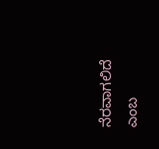ನೆರವಾಗಲಿದೆ ಎಂಬ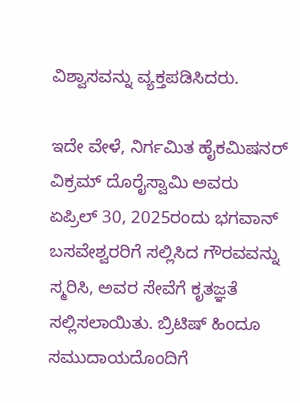ವಿಶ್ವಾಸವನ್ನು ವ್ಯಕ್ತಪಡಿಸಿದರು.

ಇದೇ ವೇಳೆ, ನಿರ್ಗಮಿತ ಹೈಕಮಿಷನರ್ ವಿಕ್ರಮ್ ದೊರೈಸ್ವಾಮಿ ಅವರು ಏಪ್ರಿಲ್ 30, 2025ರಂದು ಭಗವಾನ್ ಬಸವೇಶ್ವರರಿಗೆ ಸಲ್ಲಿಸಿದ ಗೌರವವನ್ನು ಸ್ಮರಿಸಿ, ಅವರ ಸೇವೆಗೆ ಕೃತಜ್ಞತೆ ಸಲ್ಲಿಸಲಾಯಿತು. ಬ್ರಿಟಿಷ್ ಹಿಂದೂ ಸಮುದಾಯದೊಂದಿಗೆ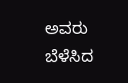ಅವರು ಬೆಳೆಸಿದ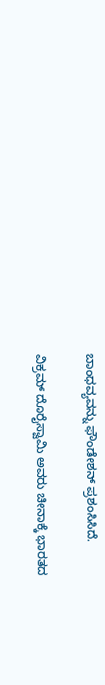ಬಾಂಧವ್ಯವನ್ನು ಫೌಂಡೇಶನ್ ಪ್ರಶಂಸಿಸಿದೆ.

ವಿಕ್ರಮ್ ದೊರೈಸ್ವಾಮಿ ಅವರು ಚೀನಾಕ್ಕೆ ಭಾರತದ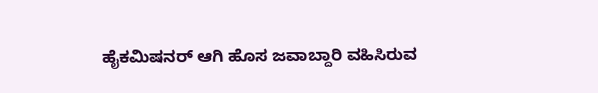ಹೈಕಮಿಷನರ್ ಆಗಿ ಹೊಸ ಜವಾಬ್ದಾರಿ ವಹಿಸಿರುವ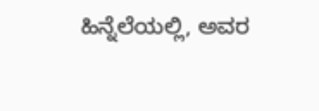ಹಿನ್ನೆಲೆಯಲ್ಲಿ, ಅವರ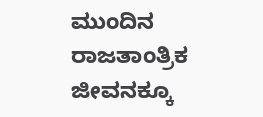ಮುಂದಿನ ರಾಜತಾಂತ್ರಿಕ ಜೀವನಕ್ಕೂ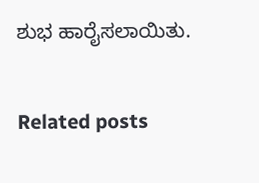ಶುಭ ಹಾರೈಸಲಾಯಿತು.

Related posts